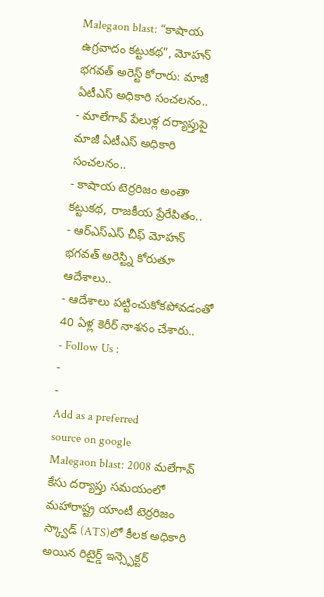Malegaon blast: “కాషాయ ఉగ్రవాదం కట్టుకథ”, మోహన్ భగవత్ అరెస్ట్ కోరారు: మాజీ ఏటీఎస్ అధికారి సంచలనం..
- మాలేగావ్ పేలుళ్ల దర్యాప్తుపై మాజీ ఏటీఎస్ అధికారి సంచలనం..
- కాషాయ టెర్రరిజం అంతా కట్టుకథ, రాజకీయ ప్రేరేపితం..
- ఆర్ఎస్ఎస్ చీఫ్ మోహన్ భగవత్ అరెస్ట్ని కోరుతూ ఆదేశాలు..
- ఆదేశాలు పట్టించుకోకపోవడంతో 40 ఏళ్ల కెరీర్ నాశనం చేశారు..
- Follow Us :
-
-
Add as a preferred
source on google
Malegaon blast: 2008 మలేగావ్ కేసు దర్యాప్తు సమయంలో మహారాష్ట్ర యాంటీ టెర్రరిజం స్క్వాడ్ (ATS)లో కీలక అధికారి అయిన రిటైర్డ్ ఇన్స్పెక్టర్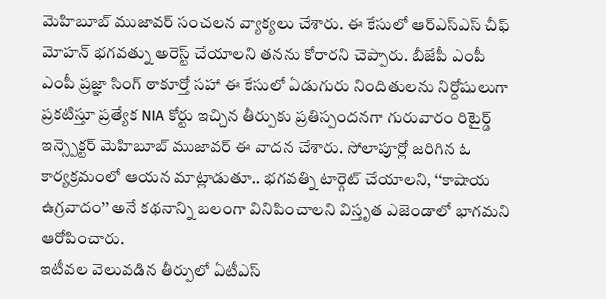మెహిబూబ్ ముజావర్ సంచలన వ్యాక్యలు చేశారు. ఈ కేసులో ఆర్ఎస్ఎస్ చీఫ్ మోహన్ భగవత్ను అరెస్ట్ చేయాలని తనను కోరారని చెప్పారు. బీజేపీ ఎంపీ ఎంపీ ప్రజ్ఞా సింగ్ ఠాకూర్తో సహా ఈ కేసులో ఏడుగురు నిందితులను నిర్దోషులుగా ప్రకటిస్తూ ప్రత్యేక NIA కోర్టు ఇచ్చిన తీర్పుకు ప్రతిస్పందనగా గురువారం రిటైర్డ్ ఇన్స్పెక్టర్ మెహిబూబ్ ముజావర్ ఈ వాదన చేశారు. సోలాపూర్లో జరిగిన ఓ కార్యక్రమంలో ఆయన మాట్లాడుతూ.. భగవత్ని టార్గెట్ చేయాలని, ‘‘కాషాయ ఉగ్రవాదం’’ అనే కథనాన్ని బలంగా వినిపించాలని విస్తృత ఎజెండాలో భాగమని ఆరోపించారు.
ఇటీవల వెలువడిన తీర్పులో ఏటీఎస్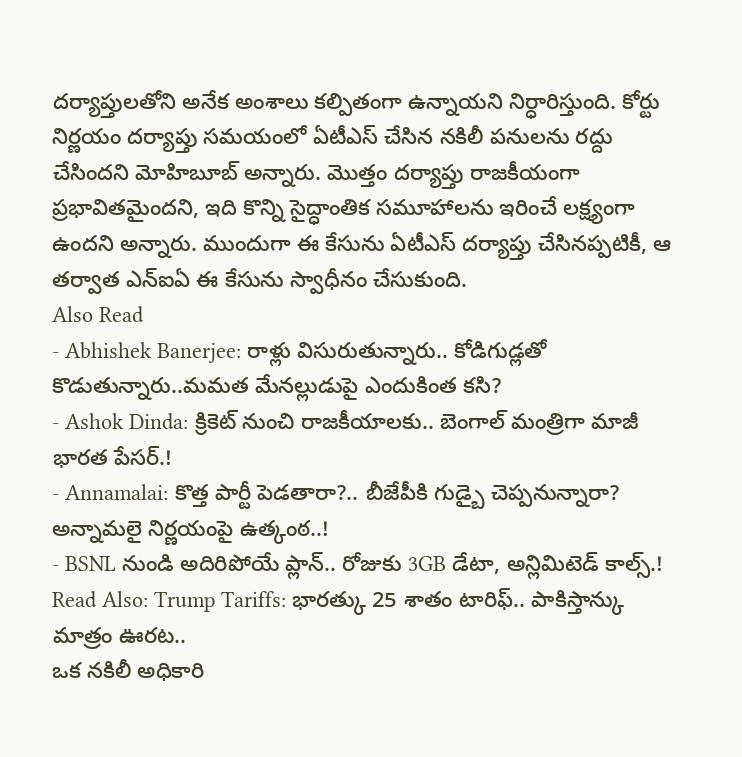దర్యాప్తులతోని అనేక అంశాలు కల్పితంగా ఉన్నాయని నిర్ధారిస్తుంది. కోర్టు నిర్ణయం దర్యాప్తు సమయంలో ఏటీఎస్ చేసిన నకిలీ పనులను రద్దు చేసిందని మోహిబూబ్ అన్నారు. మొత్తం దర్యాప్తు రాజకీయంగా ప్రభావితమైందని, ఇది కొన్ని సైద్ధాంతిక సమూహాలను ఇరించే లక్ష్యంగా ఉందని అన్నారు. ముందుగా ఈ కేసును ఏటీఎస్ దర్యాప్తు చేసినప్పటికీ, ఆ తర్వాత ఎన్ఐఏ ఈ కేసును స్వాధీనం చేసుకుంది.
Also Read
- Abhishek Banerjee: రాళ్లు విసురుతున్నారు.. కోడిగుడ్లతో కొడుతున్నారు..మమత మేనల్లుడుపై ఎందుకింత కసి?
- Ashok Dinda: క్రికెట్ నుంచి రాజకీయాలకు.. బెంగాల్ మంత్రిగా మాజీ భారత పేసర్.!
- Annamalai: కొత్త పార్టీ పెడతారా?.. బీజేపీకి గుడ్బై చెప్పనున్నారా? అన్నామలై నిర్ణయంపై ఉత్కంఠ..!
- BSNL నుండి అదిరిపోయే ప్లాన్.. రోజుకు 3GB డేటా, అన్లిమిటెడ్ కాల్స్.!
Read Also: Trump Tariffs: భారత్కు 25 శాతం టారిఫ్.. పాకిస్తాన్కు మాత్రం ఊరట..
ఒక నకిలీ అధికారి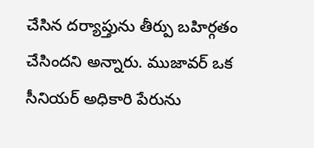చేసిన దర్యాప్తును తీర్పు బహిర్గతం చేసిందని అన్నారు. ముజావర్ ఒక సీనియర్ అధికారి పేరును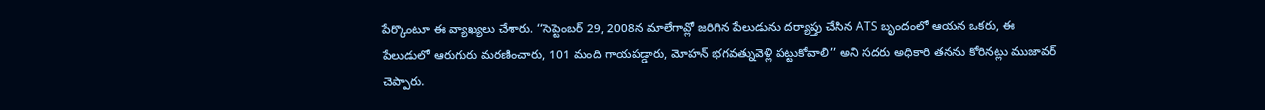పేర్కొంటూ ఈ వ్యాఖ్యలు చేశారు. ‘‘సెప్టెంబర్ 29, 2008న మాలేగావ్లో జరిగిన పేలుడును దర్యాప్తు చేసిన ATS బృందంలో ఆయన ఒకరు, ఈ పేలుడులో ఆరుగురు మరణించారు, 101 మంది గాయపడ్డారు, మోహన్ భగవత్నువెళ్లి పట్టుకోవాలి’’ అని సదరు అధికారి తనను కోరినట్లు ముజావర్ చెప్పారు.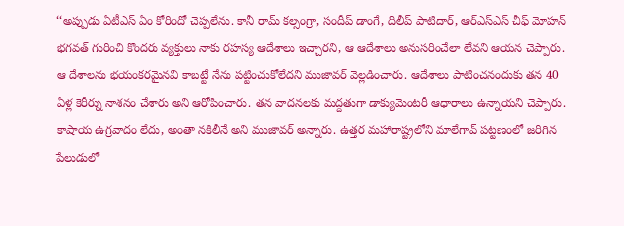‘‘అప్పుడు ఏటీఎస్ ఏం కోరిందో చెప్పలేను. కానీ రామ్ కల్సంగ్రా, సందీప్ డాంగే, దిలీప్ పాటిదార్, ఆర్ఎస్ఎస్ చీఫ్ మోహన్ భగవత్ గురించి కొందరు వ్యక్తులు నాకు రహస్య ఆదేశాలు ఇచ్చారని, ఆ ఆదేశాలు అనుసరించేలా లేవని ఆయన చెప్పారు.
ఆ దేశాలను భయంకరమైనవి కాబట్టే నేను పట్టించుకోలేదని ముజావర్ వెల్లడించారు. ఆదేశాలు పాటించనందుకు తన 40 ఏళ్ల కెరీర్ను నాశనం చేశారు అని ఆరోపించారు. తన వాదనలకు మద్దతుగా డాక్యుమెంటరీ ఆధారాలు ఉన్నాయని చెప్పారు. కాషాయ ఉగ్రవాదం లేదు, అంతా నకిలీనే అని ముజావర్ అన్నారు. ఉత్తర మహారాష్ట్రలోని మాలేగావ్ పట్టణంలో జరిగిన పేలుడులో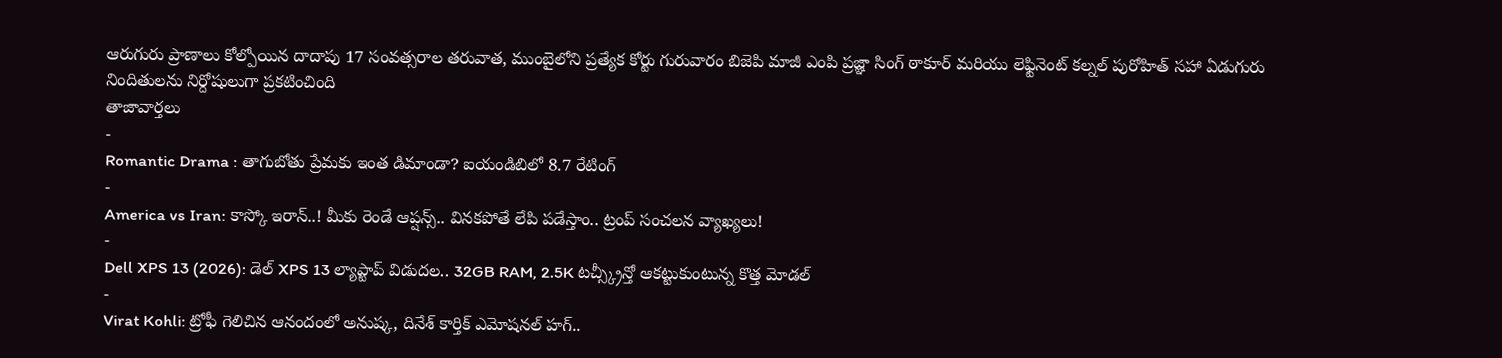ఆరుగురు ప్రాణాలు కోల్పోయిన దాదాపు 17 సంవత్సరాల తరువాత, ముంబైలోని ప్రత్యేక కోర్టు గురువారం బిజెపి మాజీ ఎంపి ప్రజ్ఞా సింగ్ ఠాకూర్ మరియు లెఫ్టినెంట్ కల్నల్ పురోహిత్ సహా ఏడుగురు నిందితులను నిర్దోషులుగా ప్రకటించింది
తాజావార్తలు
-
Romantic Drama : తాగుబోతు ప్రేమకు ఇంత డిమాండా? ఐయండిబిలో 8.7 రేటింగ్
-
America vs Iran: కాస్కో ఇరాన్..! మీకు రెండే ఆప్షన్స్.. వినకపోతే లేపి పడేస్తాం.. ట్రంప్ సంచలన వ్యాఖ్యలు!
-
Dell XPS 13 (2026): డెల్ XPS 13 ల్యాప్టాప్ విడుదల.. 32GB RAM, 2.5K టచ్స్క్రీన్తో ఆకట్టుకుంటున్న కొత్త మోడల్
-
Virat Kohli: ట్రోఫీ గెలిచిన ఆనందంలో అనుష్క, దినేశ్ కార్తిక్ ఎమోషనల్ హగ్..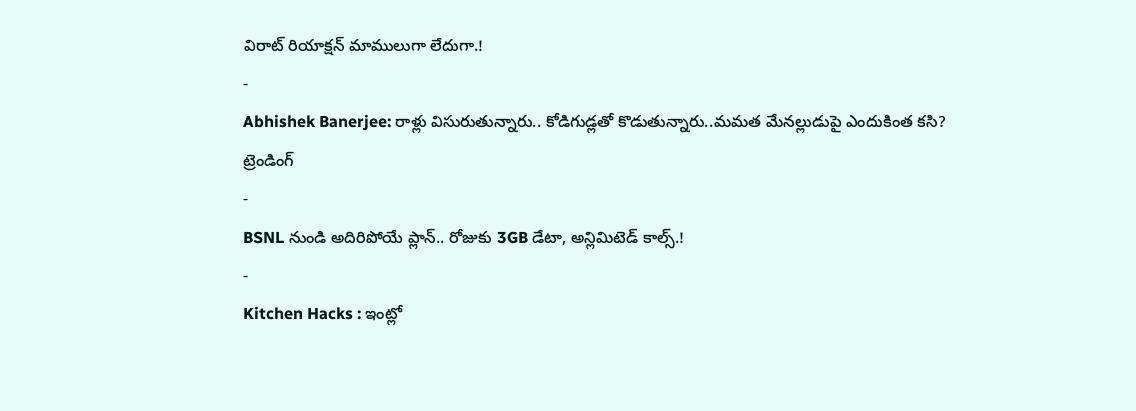విరాట్ రియాక్షన్ మాములుగా లేదుగా.!
-
Abhishek Banerjee: రాళ్లు విసురుతున్నారు.. కోడిగుడ్లతో కొడుతున్నారు..మమత మేనల్లుడుపై ఎందుకింత కసి?
ట్రెండింగ్
-
BSNL నుండి అదిరిపోయే ప్లాన్.. రోజుకు 3GB డేటా, అన్లిమిటెడ్ కాల్స్.!
-
Kitchen Hacks : ఇంట్లో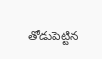తోడుపెట్టిన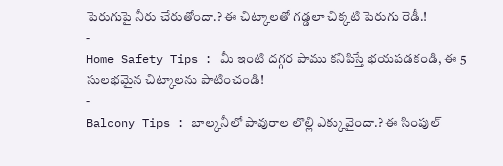పెరుగుపై నీరు చేరుతోందా.? ఈ చిట్కాలతో గడ్డలా చిక్కటి పెరుగు రెడీ.!
-
Home Safety Tips : మీ ఇంటి దగ్గర పాము కనిపిస్తే భయపడకండి, ఈ 5 సులభమైన చిట్కాలను పాటించండి!
-
Balcony Tips : బాల్కనీలో పావురాల లొల్లి ఎక్కువైందా.? ఈ సింపుల్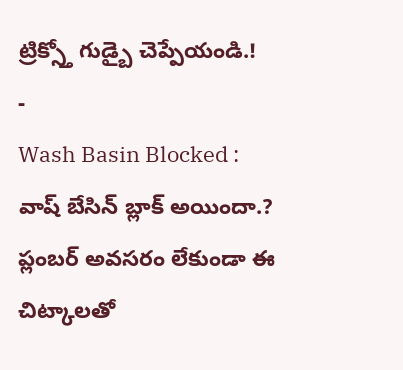ట్రిక్స్తో గుడ్బై చెప్పేయండి.!
-
Wash Basin Blocked : వాష్ బేసిన్ బ్లాక్ అయిందా.? ప్లంబర్ అవసరం లేకుండా ఈ చిట్కాలతో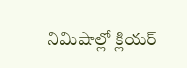నిమిషాల్లో క్లియర్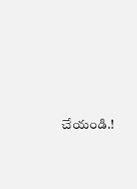చేయండి.!